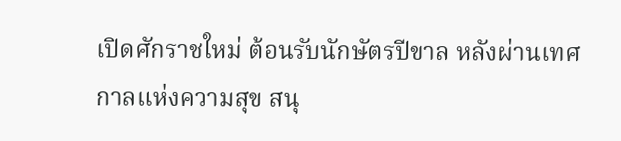เปิดศักราชใหม่ ต้อนรับนักษัตรปีขาล หลังผ่านเทศกาลแห่งความสุข สนุ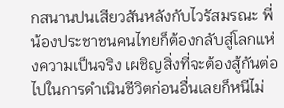กสนานปนเสียวสันหลังกับไวรัสมรณะ พี่น้องประชาชนคนไทยก็ต้องกลับสู่โลกแห่งความเป็นจริง เผชิญสิ่งที่จะต้องสู้กันต่อไปในการดำเนินชีวิตก่อนอื่นเลยก็หนีไม่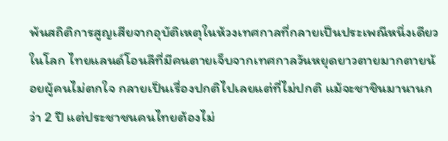พ้นสถิติการสูญเสียจากอุบัติเหตุในห้วงเทศกาลที่กลายเป็นประเพณีหนึ่งเดียวในโลก ไทยแลนด์โอนลีที่มีคนตายเจ็บจากเทศกาลวันหยุดยาวตายมากตายน้อยผู้คนไม่ตกใจ กลายเป็นเรื่องปกติไปเลยแต่ที่ไม่ปกติ แม้จะชาชินมานานกว่า 2 ปี แต่ประชาชนคนไทยต้องไม่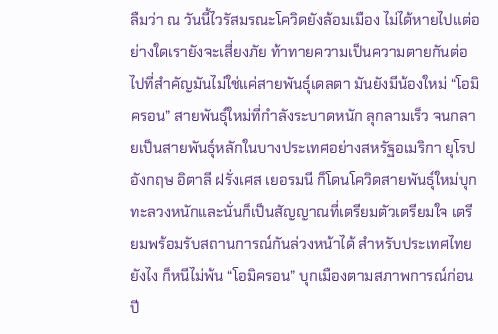ลืมว่า ณ วันนี้ไวรัสมรณะโควิดยังล้อมเมือง ไม่ได้หายไปแต่อย่างใดเรายังจะเสี่ยงภัย ท้าทายความเป็นความตายกันต่อไปที่สำคัญมันไม่ใช่แค่สายพันธุ์เดลตา มันยังมีน้องใหม่ “โอมิครอน” สายพันธุ์ใหม่ที่กำลังระบาดหนัก ลุกลามเร็ว จนกลายเป็นสายพันธุ์หลักในบางประเทศอย่างสหรัฐอเมริกา ยุโรป อังกฤษ อิตาลี ฝรั่งเศส เยอรมนี ก็โดนโควิดสายพันธุ์ใหม่บุกทะลวงหนักและนั่นก็เป็นสัญญาณที่เตรียมตัวเตรียมใจ เตรียมพร้อมรับสถานการณ์กันล่วงหน้าได้ สำหรับประเทศไทยยังไง ก็หนีไม่พ้น “โอมิครอน” บุกเมืองตามสภาพการณ์ก่อนปี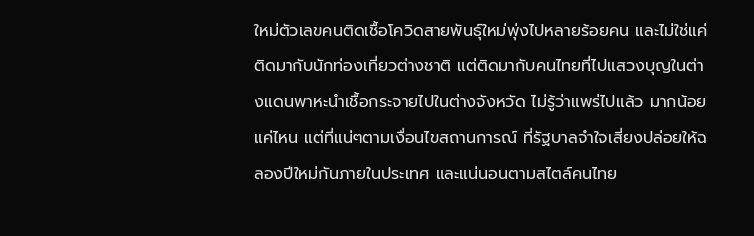ใหม่ตัวเลขคนติดเชื้อโควิดสายพันธุ์ใหม่พุ่งไปหลายร้อยคน และไม่ใช่แค่ติดมากับนักท่องเที่ยวต่างชาติ แต่ติดมากับคนไทยที่ไปแสวงบุญในต่างแดนพาหะนำเชื้อกระจายไปในต่างจังหวัด ไม่รู้ว่าแพร่ไปแล้ว มากน้อยแค่ไหน แต่ที่แน่ๆตามเงื่อนไขสถานการณ์ ที่รัฐบาลจำใจเสี่ยงปล่อยให้ฉลองปีใหม่กันภายในประเทศ และแน่นอนตามสไตล์คนไทย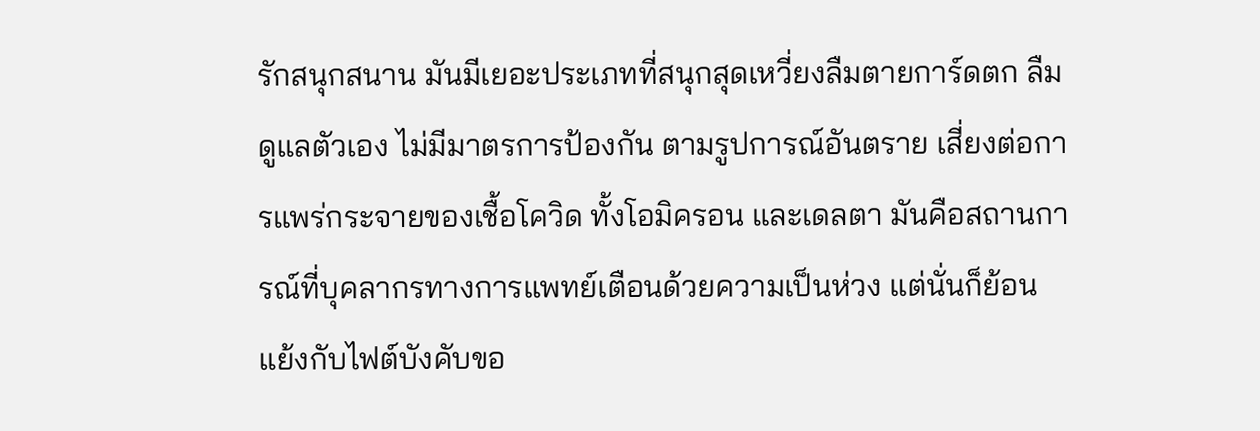รักสนุกสนาน มันมีเยอะประเภทที่สนุกสุดเหวี่ยงลืมตายการ์ดตก ลืมดูแลตัวเอง ไม่มีมาตรการป้องกัน ตามรูปการณ์อันตราย เสี่ยงต่อการแพร่กระจายของเชื้อโควิด ทั้งโอมิครอน และเดลตา มันคือสถานการณ์ที่บุคลากรทางการแพทย์เตือนด้วยความเป็นห่วง แต่นั่นก็ย้อนแย้งกับไฟต์บังคับขอ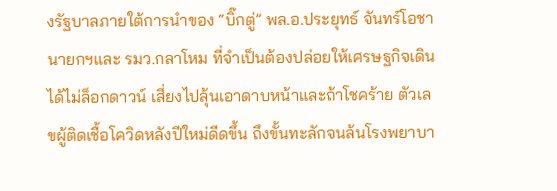งรัฐบาลภายใต้การนำของ “บิ๊กตู่” พล.อ.ประยุทธ์ จันทร์โอชา นายกฯและ รมว.กลาโหม ที่จำเป็นต้องปล่อยให้เศรษฐกิจเดินได้ไม่ล็อกดาวน์ เสี่ยงไปลุ้นเอาดาบหน้าและถ้าโชคร้าย ตัวเลขผู้ติดเชื้อโควิดหลังปีใหม่ดีดขึ้น ถึงขั้นทะลักจนล้นโรงพยาบา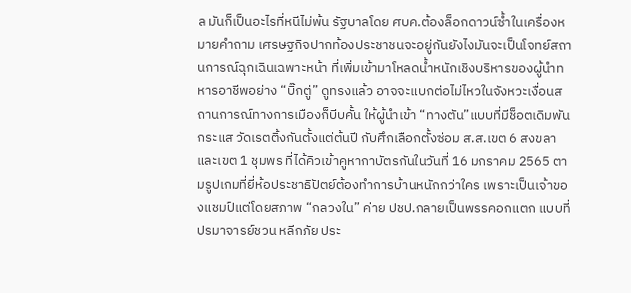ล มันก็เป็นอะไรที่หนีไม่พ้น รัฐบาลโดย ศบค.ต้องล็อกดาวน์ซ้ำในเครื่องหมายคำถาม เศรษฐกิจปากท้องประชาชนจะอยู่กันยังไงมันจะเป็นโจทย์สถานการณ์ฉุกเฉินเฉพาะหน้า ที่เพิ่มเข้ามาโหลดน้ำหนักเชิงบริหารของผู้นำทหารอาชีพอย่าง “บิ๊กตู่” ดูทรงแล้ว อาจจะแบกต่อไม่ไหวในจังหวะเงื่อนสถานการณ์ทางการเมืองก็บีบคั้น ให้ผู้นำเข้า “ทางตัน”แบบที่มีช็อตเดิมพันกระแส วัดเรตติ้งกันตั้งแต่ต้นปี กับศึกเลือกตั้งซ่อม ส.ส.เขต 6 สงขลา และเขต 1 ชุมพร ที่ได้คิวเข้าคูหากาบัตรกันในวันที่ 16 มกราคม 2565 ตามรูปเกมที่ยี่ห้อประชาธิปัตย์ต้องทำการบ้านหนักกว่าใคร เพราะเป็นเจ้าของแชมป์แต่โดยสภาพ “กลวงใน” ค่าย ปชป.กลายเป็นพรรคอกแตก แบบที่ปรมาจารย์ชวน หลีกภัย ประ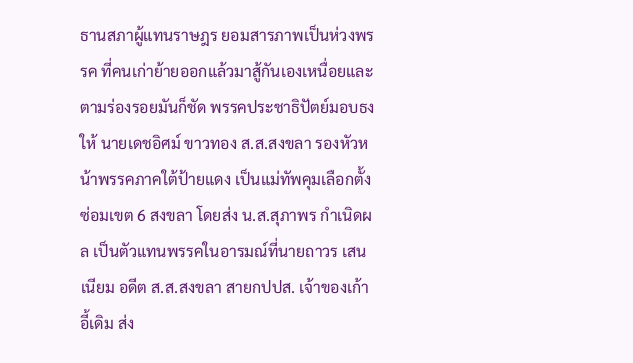ธานสภาผู้แทนราษฎร ยอมสารภาพเป็นห่วงพรรค ที่คนเก่าย้ายออกแล้วมาสู้กันเองเหนื่อยและตามร่องรอยมันก็ชัด พรรคประชาธิปัตย์มอบธงให้ นายเดชอิศม์ ขาวทอง ส.ส.สงขลา รองหัวหน้าพรรคภาคใต้ป้ายแดง เป็นแม่ทัพคุมเลือกตั้งซ่อมเขต 6 สงขลา โดยส่ง น.ส.สุภาพร กำเนิดผล เป็นตัวแทนพรรคในอารมณ์ที่นายถาวร เสนเนียม อดีต ส.ส.สงขลา สายกปปส. เจ้าของเก้าอี้เดิม ส่ง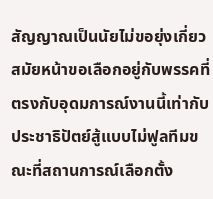สัญญาณเป็นนัยไม่ขอยุ่งเกี่ยว สมัยหน้าขอเลือกอยู่กับพรรคที่ตรงกับอุดมการณ์งานนี้เท่ากับประชาธิปัตย์สู้แบบไม่ฟูลทีมขณะที่สถานการณ์เลือกตั้ง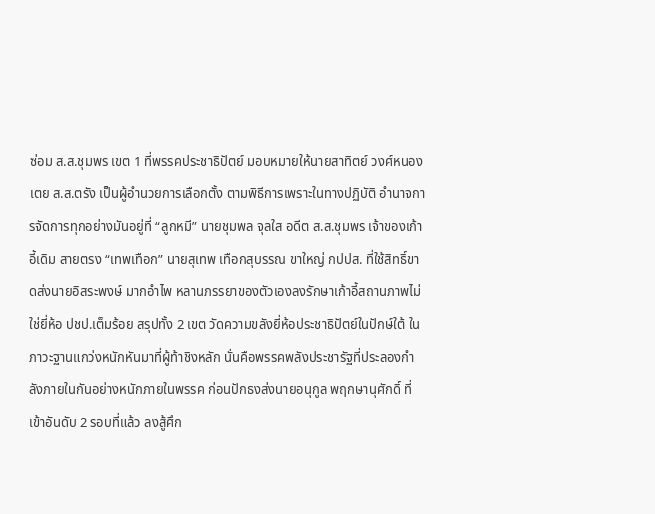ซ่อม ส.ส.ชุมพร เขต 1 ที่พรรคประชาธิปัตย์ มอบหมายให้นายสาทิตย์ วงศ์หนองเตย ส.ส.ตรัง เป็นผู้อำนวยการเลือกตั้ง ตามพิธีการเพราะในทางปฏิบัติ อำนาจการจัดการทุกอย่างมันอยู่ที่ “ลูกหมี” นายชุมพล จุลใส อดีต ส.ส.ชุมพร เจ้าของเก้าอี้เดิม สายตรง “เทพเทือก” นายสุเทพ เทือกสุบรรณ ขาใหญ่ กปปส. ที่ใช้สิทธิ์ขาดส่งนายอิสระพงษ์ มากอำไพ หลานภรรยาของตัวเองลงรักษาเก้าอี้สถานภาพไม่ใช่ยี่ห้อ ปชป.เต็มร้อย สรุปทั้ง 2 เขต วัดความขลังยี่ห้อประชาธิปัตย์ในปักษ์ใต้ ในภาวะฐานแกว่งหนักหันมาที่ผู้ท้าชิงหลัก นั่นคือพรรคพลังประชารัฐที่ประลองกำลังภายในกันอย่างหนักภายในพรรค ก่อนปักธงส่งนายอนุกูล พฤกษานุศักดิ์ ที่เข้าอันดับ 2 รอบที่แล้ว ลงสู้ศึก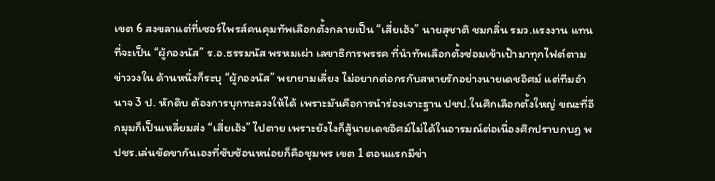เขต 6 สงขลาแต่ที่เซอร์ไพรส์คนคุมทัพเลือกตั้งกลายเป็น “เสี่ยเฮ้ง” นายสุชาติ ชมกลิ่น รมว.แรงงาน แทนที่จะเป็น “ผู้กองนัส” ร.อ.ธรรมนัส พรหมเผ่า เลขาธิการพรรค ที่นำทัพเลือกตั้งซ่อมเข้าเป้ามาทุกไฟต์ตามข่าววงใน ด้านหนึ่งก็ระบุ “ผู้กองนัส” พยายามเลี่ยง ไม่อยากต่อกรกับสหายรักอย่างนายเดชอิศม์ แต่ทีมอำนาจ 3 ป. หักดิบ ต้องการบุกทะลวงให้ได้ เพราะมันคือการนำร่องเจาะฐาน ปชป.ในศึกเลือกตั้งใหญ่ ขณะที่อีกมุมก็เป็นเหลี่ยมส่ง “เสี่ยเฮ้ง” ไปตาย เพราะยังไงก็สู้นายเดชอิศม์ไม่ได้ในอารมณ์ต่อเนื่องศึกปราบกบฏ พปชร.เล่นขัดขากันเองที่ซับซ้อนหน่อยก็คือชุมพร เขต 1 ตอนแรกมีข่า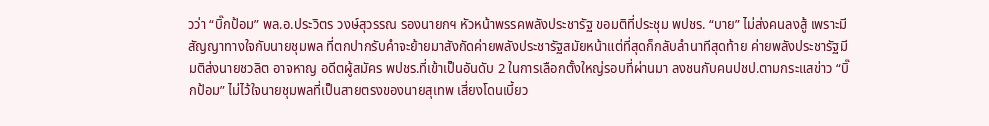วว่า “บิ๊กป้อม” พล.อ.ประวิตร วงษ์สุวรรณ รองนายกฯ หัวหน้าพรรคพลังประชารัฐ ขอมติที่ประชุม พปชร. “บาย” ไม่ส่งคนลงสู้ เพราะมีสัญญาทางใจกับนายชุมพล ที่ตกปากรับคำจะย้ายมาสังกัดค่ายพลังประชารัฐสมัยหน้าแต่ที่สุดก็กลับลำนาทีสุดท้าย ค่ายพลังประชารัฐมีมติส่งนายชวลิต อาจหาญ อดีตผู้สมัคร พปชร.ที่เข้าเป็นอันดับ 2 ในการเลือกตั้งใหญ่รอบที่ผ่านมา ลงชนกับคนปชป.ตามกระแสข่าว “บิ๊กป้อม” ไม่ไว้ใจนายชุมพลที่เป็นสายตรงของนายสุเทพ เสี่ยงโดนเบี้ยว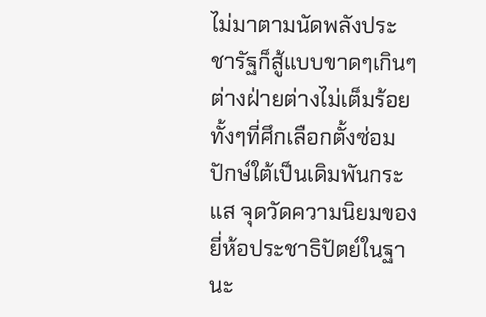ไม่มาตามนัดพลังประชารัฐก็สู้แบบขาดๆเกินๆต่างฝ่ายต่างไม่เต็มร้อย ทั้งๆที่ศึกเลือกตั้งซ่อมปักษ์ใต้เป็นเดิมพันกระแส จุดวัดความนิยมของยี่ห้อประชาธิปัตย์ในฐานะ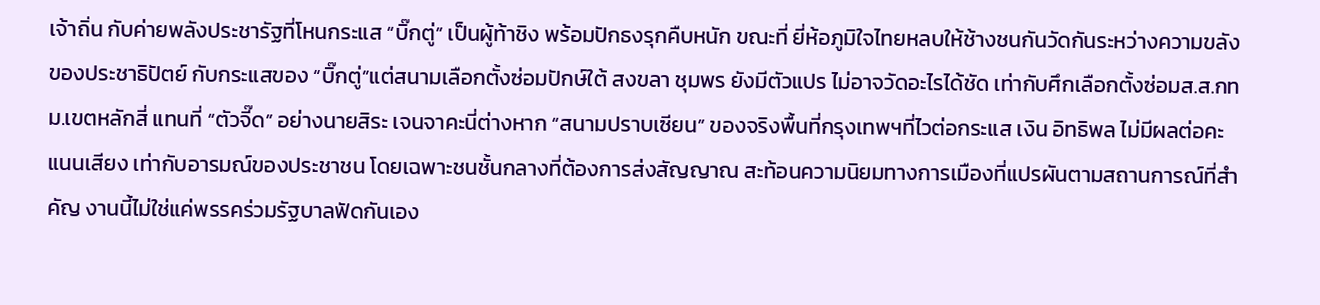เจ้าถิ่น กับค่ายพลังประชารัฐที่โหนกระแส “บิ๊กตู่” เป็นผู้ท้าชิง พร้อมปักธงรุกคืบหนัก ขณะที่ ยี่ห้อภูมิใจไทยหลบให้ช้างชนกันวัดกันระหว่างความขลังของประชาธิปัตย์ กับกระแสของ “บิ๊กตู่”แต่สนามเลือกตั้งซ่อมปักษ์ใต้ สงขลา ชุมพร ยังมีตัวแปร ไม่อาจวัดอะไรได้ชัด เท่ากับศึกเลือกตั้งซ่อมส.ส.กทม.เขตหลักสี่ แทนที่ “ตัวจี๊ด” อย่างนายสิระ เจนจาคะนี่ต่างหาก “สนามปราบเซียน” ของจริงพื้นที่กรุงเทพฯที่ไวต่อกระแส เงิน อิทธิพล ไม่มีผลต่อคะแนนเสียง เท่ากับอารมณ์ของประชาชน โดยเฉพาะชนชั้นกลางที่ต้องการส่งสัญญาณ สะท้อนความนิยมทางการเมืองที่แปรผันตามสถานการณ์ที่สำคัญ งานนี้ไม่ใช่แค่พรรคร่วมรัฐบาลฟัดกันเอง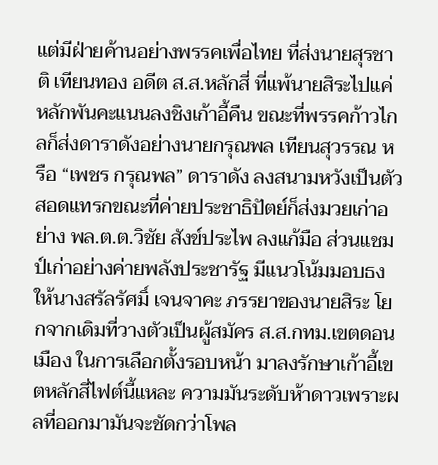แต่มีฝ่ายค้านอย่างพรรคเพื่อไทย ที่ส่งนายสุรชาติ เทียนทอง อดีต ส.ส.หลักสี่ ที่แพ้นายสิระไปแค่หลักพันคะแนนลงชิงเก้าอี้คืน ขณะที่พรรคก้าวไกลก็ส่งดาราดังอย่างนายกรุณพล เทียนสุวรรณ หรือ “เพชร กรุณพล” ดาราดัง ลงสนามหวังเป็นตัวสอดแทรกขณะที่ค่ายประชาธิปัตย์ก็ส่งมวยเก่าอย่าง พล.ต.ต.วิชัย สังข์ประไพ ลงแก้มือ ส่วนแชมป์เก่าอย่างค่ายพลังประชารัฐ มีแนวโน้มมอบธงให้นางสรัลรัศมิ์ เจนจาคะ ภรรยาของนายสิระ โยกจากเดิมที่วางตัวเป็นผู้สมัคร ส.ส.กทม.เขตดอนเมือง ในการเลือกตั้งรอบหน้า มาลงรักษาเก้าอี้เขตหลักสี่ไฟต์นี้แหละ ความมันระดับห้าดาวเพราะผลที่ออกมามันจะชัดกว่าโพล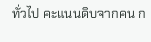ทั่วไป คะแนนดิบจากคน ก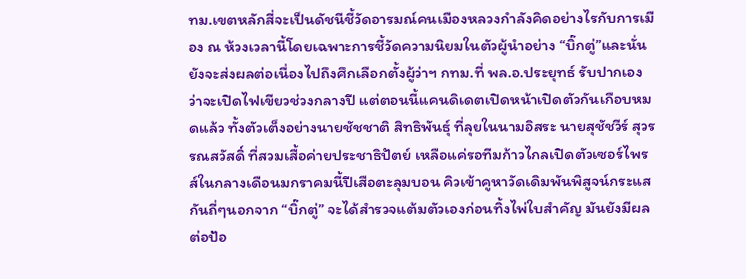ทม.เขตหลักสี่จะเป็นดัชนีชี้วัดอารมณ์คนเมืองหลวงกำลังคิดอย่างไรกับการเมือง ณ ห้วงเวลานี้โดยเฉพาะการชี้วัดความนิยมในตัวผู้นำอย่าง “บิ๊กตู่”และนั่นยังจะส่งผลต่อเนื่องไปถึงศึกเลือกตั้งผู้ว่าฯ กทม.ที่ พล.อ.ประยุทธ์ รับปากเองว่าจะเปิดไฟเขียวช่วงกลางปี แต่ตอนนี้แคนดิเดตเปิดหน้าเปิดตัวกันเกือบหมดแล้ว ทั้งตัวเต็งอย่างนายชัชชาติ สิทธิพันธุ์ ที่ลุยในนามอิสระ นายสุชัชวีร์ สุวรรณสวัสดิ์ ที่สวมเสื้อค่ายประชาธิปัตย์ เหลือแค่รอทีมก้าวไกลเปิดตัวเซอร์ไพรส์ในกลางเดือนมกราคมนี้ปีเสือตะลุมบอน คิวเข้าคูหาวัดเดิมพันพิสูจน์กระแสกันถี่ๆนอกจาก “บิ๊กตู่” จะได้สำรวจแต้มตัวเองก่อนทิ้งไพ่ใบสำคัญ มันยังมีผลต่อป้อ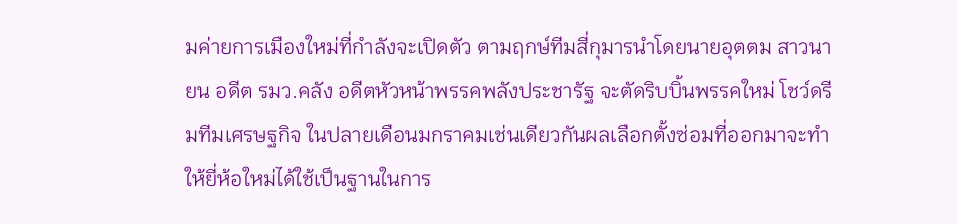มค่ายการเมืองใหม่ที่กำลังจะเปิดตัว ตามฤกษ์ทีมสี่กุมารนำโดยนายอุตตม สาวนายน อดีต รมว.คลัง อดีตหัวหน้าพรรคพลังประชารัฐ จะตัดริบบิ้นพรรคใหม่ โชว์ดรีมทีมเศรษฐกิจ ในปลายเดือนมกราคมเช่นเดียวกันผลเลือกตั้งซ่อมที่ออกมาจะทำให้ยี่ห้อใหม่ได้ใช้เป็นฐานในการ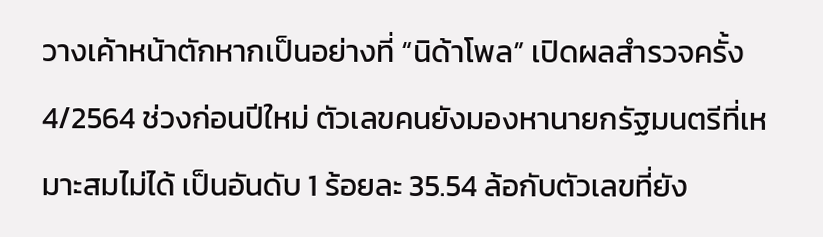วางเค้าหน้าตักหากเป็นอย่างที่ “นิด้าโพล” เปิดผลสำรวจครั้ง 4/2564 ช่วงก่อนปีใหม่ ตัวเลขคนยังมองหานายกรัฐมนตรีที่เหมาะสมไม่ได้ เป็นอันดับ 1 ร้อยละ 35.54 ล้อกับตัวเลขที่ยัง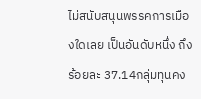ไม่สนับสนุนพรรคการเมืองใดเลย เป็นอันดับหนึ่ง ถึงร้อยละ 37.14กลุ่มทุนคง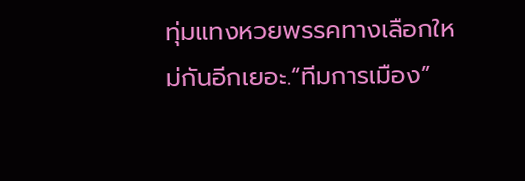ทุ่มแทงหวยพรรคทางเลือกใหม่กันอีกเยอะ.“ทีมการเมือง”